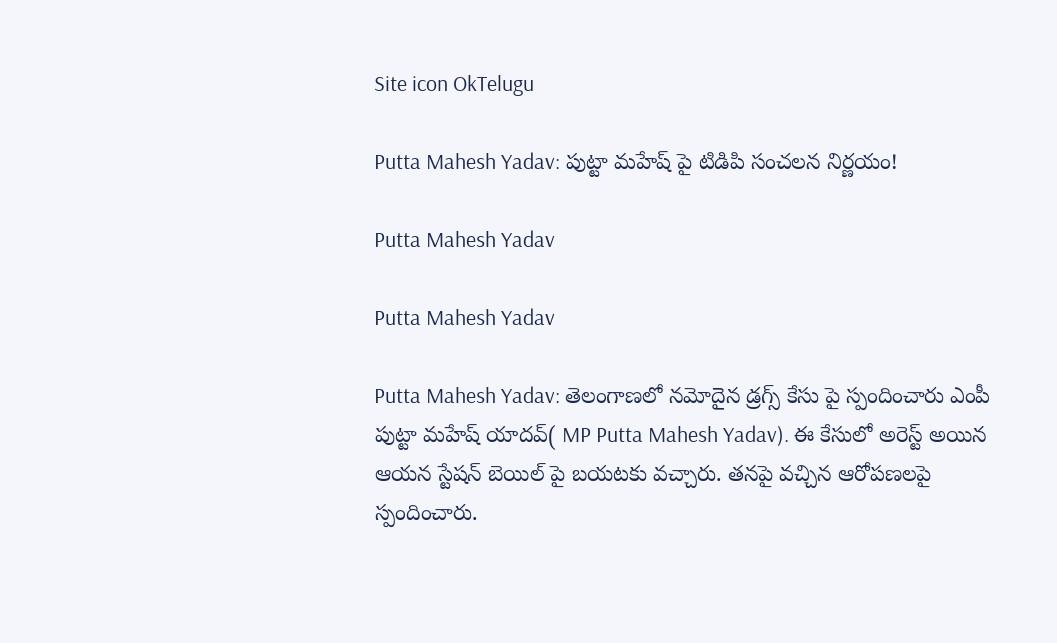Site icon OkTelugu

Putta Mahesh Yadav: పుట్టా మహేష్ పై టిడిపి సంచలన నిర్ణయం!

Putta Mahesh Yadav

Putta Mahesh Yadav

Putta Mahesh Yadav: తెలంగాణలో నమోదైన డ్రగ్స్ కేసు పై స్పందించారు ఎంపీ పుట్టా మహేష్ యాదవ్( MP Putta Mahesh Yadav). ఈ కేసులో అరెస్ట్ అయిన ఆయన స్టేషన్ బెయిల్ పై బయటకు వచ్చారు. తనపై వచ్చిన ఆరోపణలపై స్పందించారు.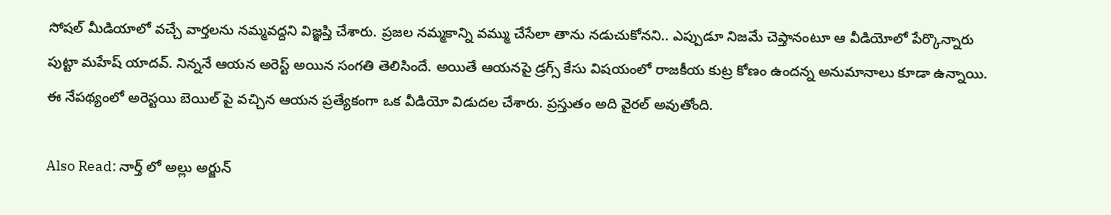సోషల్ మీడియాలో వచ్చే వార్తలను నమ్మవద్దని విజ్ఞప్తి చేశారు. ప్రజల నమ్మకాన్ని వమ్ము చేసేలా తాను నడుచుకోనని.. ఎప్పుడూ నిజమే చెప్తానంటూ ఆ వీడియోలో పేర్కొన్నారు పుట్టా మహేష్ యాదవ్. నిన్ననే ఆయన అరెస్ట్ అయిన సంగతి తెలిసిందే. అయితే ఆయనపై డ్రగ్స్ కేసు విషయంలో రాజకీయ కుట్ర కోణం ఉందన్న అనుమానాలు కూడా ఉన్నాయి. ఈ నేపథ్యంలో అరెస్టయి బెయిల్ పై వచ్చిన ఆయన ప్రత్యేకంగా ఒక వీడియో విడుదల చేశారు. ప్రస్తుతం అది వైరల్ అవుతోంది.

Also Read: నార్త్ లో అల్లు అర్జున్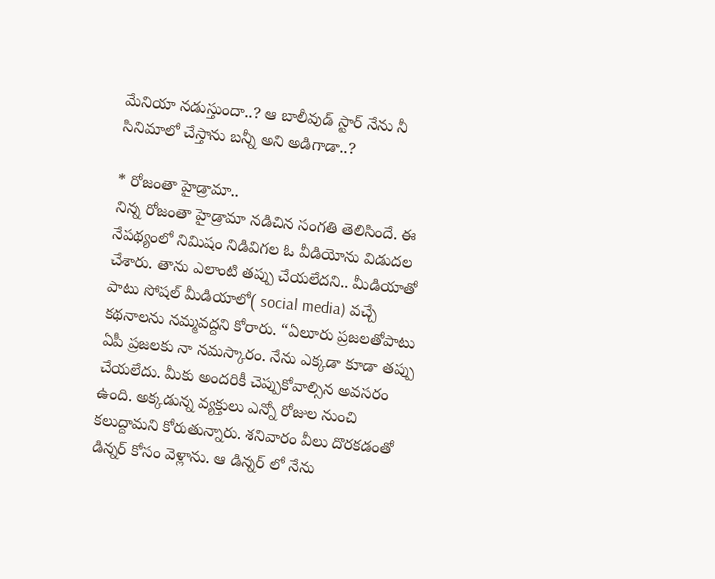మేనియా నడుస్తుందా..? ఆ బాలీవుడ్ స్టార్ నేను నీ సినిమాలో చేస్తాను బన్నీ అని అడిగాడా..?

* రోజంతా హైడ్రామా..
నిన్న రోజంతా హైడ్రామా నడిచిన సంగతి తెలిసిందే. ఈ నేపథ్యంలో నిమిషం నిడివిగల ఓ వీడియోను విడుదల చేశారు. తాను ఎలాంటి తప్పు చేయలేదని.. మీడియాతో పాటు సోషల్ మీడియాలో( social media) వచ్చే కథనాలను నమ్మవద్దని కోరారు. “ఏలూరు ప్రజలతోపాటు ఏపీ ప్రజలకు నా నమస్కారం. నేను ఎక్కడా కూడా తప్పు చేయలేదు. మీకు అందరికీ చెప్పుకోవాల్సిన అవసరం ఉంది. అక్కడున్న వ్యక్తులు ఎన్నో రోజుల నుంచి కలుద్దామని కోరుతున్నారు. శనివారం వీలు దొరకడంతో డిన్నర్ కోసం వెళ్లాను. ఆ డిన్నర్ లో నేను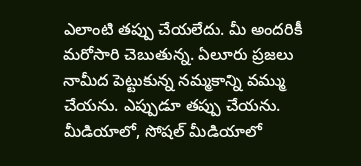ఎలాంటి తప్పు చేయలేదు. మీ అందరికీ మరోసారి చెబుతున్న. ఏలూరు ప్రజలు నామీద పెట్టుకున్న నమ్మకాన్ని వమ్ము చేయను. ఎప్పుడూ తప్పు చేయను. మీడియాలో, సోషల్ మీడియాలో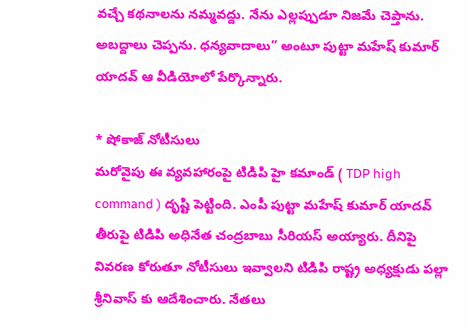వచ్చే కథనాలను నమ్మవద్దు. నేను ఎల్లప్పుడూ నిజమే చెప్తాను. అబద్దాలు చెప్పను. ధన్యవాదాలు” అంటూ పుట్టా మహేష్ కుమార్ యాదవ్ ఆ వీడియోలో పేర్కొన్నారు.

* షోకాజ్ నోటీసులు
మరోవైపు ఈ వ్యవహారంపై టిడిపి హై కమాండ్ ( TDP high command ) దృష్టి పెట్టింది. ఎంపీ పుట్టా మహేష్ కుమార్ యాదవ్ తీరుపై టిడిపి అధినేత చంద్రబాబు సీరియస్ అయ్యారు. దీనిపై వివరణ కోరుతూ నోటీసులు ఇవ్వాలని టిడిపి రాష్ట్ర అధ్యక్షుడు పల్లా శ్రీనివాస్ కు ఆదేశించారు. నేతలు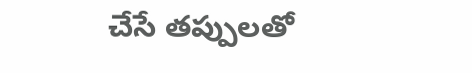చేసే తప్పులతో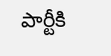పార్టీకి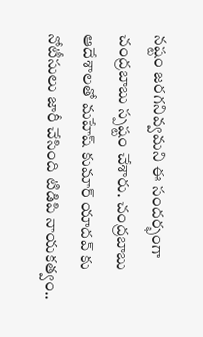నష్టం జరగనివ్వమని ఈ సందర్భంగా చంద్రబాబు స్పష్టం చేశారు. చంద్రబాబు ఆదేశాలతో మహేష్ కుమార్ యాదవ్ కు నోటీసులు జారీ చేసింది టిడిపి నాయకత్వం..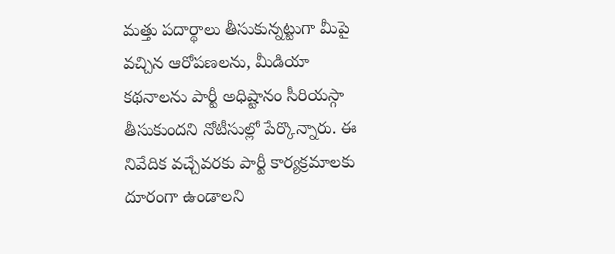మత్తు పదార్థాలు తీసుకున్నట్టుగా మీపై వచ్చిన ఆరోపణలను, మీడియా కథనాలను పార్టీ అధిష్టానం సీరియస్గా తీసుకుందని నోటీసుల్లో పేర్కొన్నారు. ఈ నివేదిక వచ్చేవరకు పార్టీ కార్యక్రమాలకు దూరంగా ఉండాలని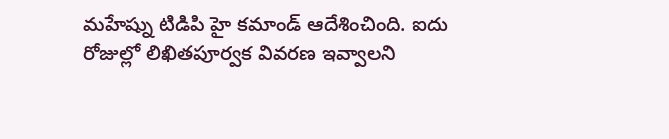మహేష్ను టిడిపి హై కమాండ్ ఆదేశించింది. ఐదు రోజుల్లో లిఖితపూర్వక వివరణ ఇవ్వాలని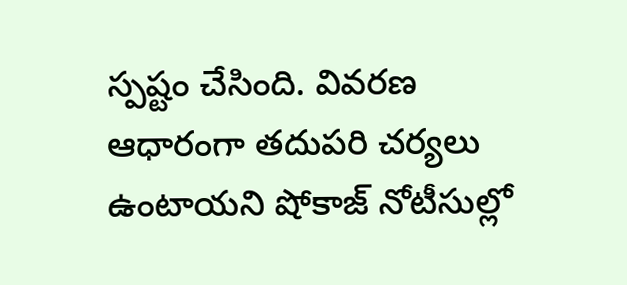స్పష్టం చేసింది. వివరణ ఆధారంగా తదుపరి చర్యలు ఉంటాయని షోకాజ్ నోటీసుల్లో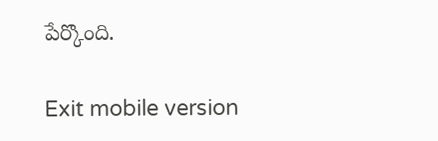పేర్కొంది.

Exit mobile version